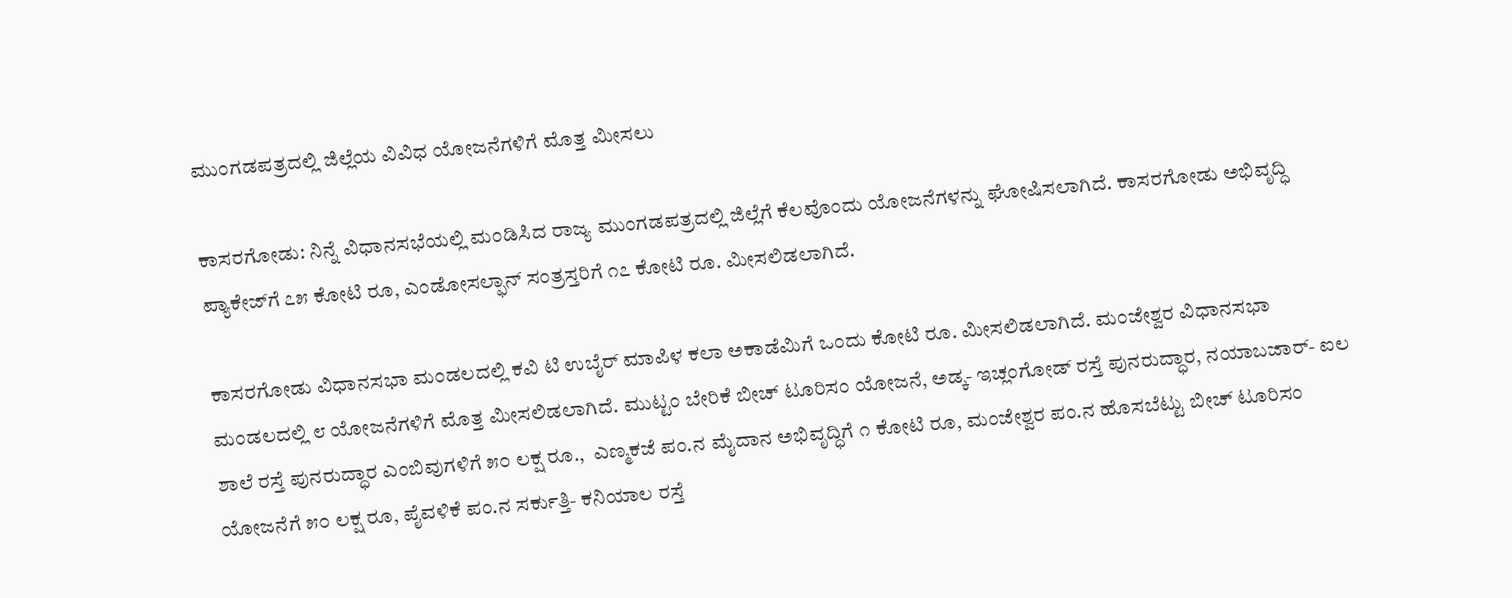ಮುಂಗಡಪತ್ರದಲ್ಲಿ ಜಿಲ್ಲೆಯ ವಿವಿಧ ಯೋಜನೆಗಳಿಗೆ ಮೊತ್ತ ಮೀಸಲು

ಕಾಸರಗೋಡು: ನಿನ್ನೆ ವಿಧಾನಸಭೆಯಲ್ಲಿ ಮಂಡಿಸಿದ ರಾಜ್ಯ ಮುಂಗಡಪತ್ರದಲ್ಲಿ ಜಿಲ್ಲೆಗೆ ಕೆಲವೊಂದು ಯೋಜನೆಗಳನ್ನು ಘೋಷಿಸಲಾಗಿದೆ. ಕಾಸರಗೋಡು ಅಭಿವೃದ್ಧಿ ಪ್ಯಾಕೇಜ್‌ಗೆ ೭೫ ಕೋಟಿ ರೂ, ಎಂಡೋಸಲ್ಫಾನ್ ಸಂತ್ರಸ್ತರಿಗೆ ೧೭ ಕೋಟಿ ರೂ. ಮೀಸಲಿಡಲಾಗಿದೆ.

ಕಾಸರಗೋಡು ವಿಧಾನಸಭಾ ಮಂಡಲದಲ್ಲಿ ಕವಿ ಟಿ ಉಬೈರ್ ಮಾಪಿಳ ಕಲಾ ಅಕಾಡೆಮಿಗೆ ಒಂದು ಕೋಟಿ ರೂ. ಮೀಸಲಿಡಲಾಗಿದೆ. ಮಂಜೇಶ್ವರ ವಿಧಾನಸಭಾ ಮಂಡಲದಲ್ಲಿ ೮ ಯೋಜನೆಗಳಿಗೆ ಮೊತ್ತ ಮೀಸಲಿಡಲಾಗಿದೆ. ಮುಟ್ಟಂ ಬೇರಿಕೆ ಬೀಚ್ ಟೂರಿಸಂ ಯೋಜನೆ, ಅಡ್ಕ- ಇಚ್ಲಂಗೋಡ್ ರಸ್ತೆ ಪುನರುದ್ಧಾರ, ನಯಾಬಜಾರ್- ಐಲ ಶಾಲೆ ರಸ್ತೆ ಪುನರುದ್ಧಾರ ಎಂಬಿವುಗಳಿಗೆ ೫೦ ಲಕ್ಷ ರೂ.,  ಎಣ್ಮಕಜೆ ಪಂ.ನ ಮೈದಾನ ಅಭಿವೃದ್ಧಿಗೆ ೧ ಕೋಟಿ ರೂ, ಮಂಜೇಶ್ವರ ಪಂ.ನ ಹೊಸಬೆಟ್ಟು ಬೀಚ್ ಟೂರಿಸಂ ಯೋಜನೆಗೆ ೫೦ ಲಕ್ಷ ರೂ, ಪೈವಳಿಕೆ ಪಂ.ನ ಸರ್ಕುತ್ತಿ- ಕನಿಯಾಲ ರಸ್ತೆ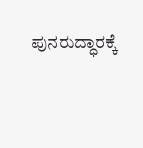ಪುನರುದ್ಧಾರಕ್ಕೆ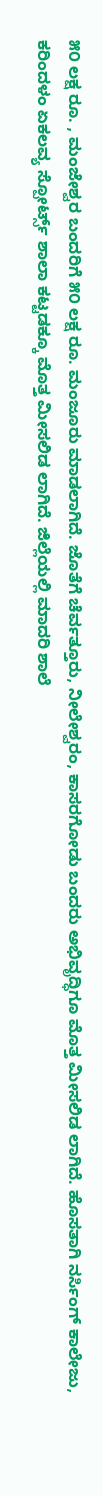೫೦ ಲಕ್ಷ ರೂ. , ಮಂಜೇಶ್ವರ ಬಂದರಿಗೆ ೫೦ ಲಕ್ಷ ರೂ. ಮಂಜೂರು ಮಾಡಲಾಗಿದೆ. ಜೊತೆಗೆ ಚೆರ್ವತ್ತೂರು, ನೀಲೇಶ್ವರಂ, ಕಾಸರಗೋಡು ಬಂದರು ಅಭಿವೃದ್ಧಿಗೂ ಮೊತ್ತ ಮೀಸಲಿಡ ಲಾಗಿದೆ. ಹೊಸತಾಗಿ ನರ್ಸಿಂಗ್ ಕಾಲೇಜು, ಕರಿಂದಳಂ ಏಕಲವ್ಯ ಸ್ಪೋರ್ಟ್ಸ್ ಶಾಲಾ ಕಟ್ಟಡಕ್ಕೂ ಮೊತ್ತ ಮೀಸಲಿಡ ಲಾಗಿದೆ. ಜಿಲ್ಲೆಯಲ್ಲಿ ಮಾದರಿ ಶಾಲೆ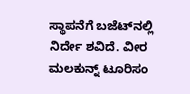ಸ್ಥಾಪನೆಗೆ ಬಜೆಟ್‌ನಲ್ಲಿ ನಿರ್ದೇ ಶವಿದೆ. ವೀರ ಮಲಕುನ್ನ್ ಟೂರಿಸಂ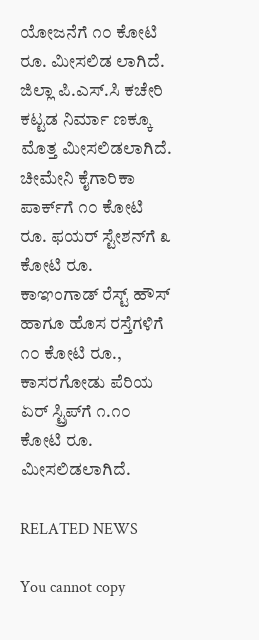ಯೋಜನೆಗೆ ೧೦ ಕೋಟಿ ರೂ. ಮೀಸಲಿಡ ಲಾಗಿದೆ. ಜಿಲ್ಲಾ ಪಿ.ಎಸ್.ಸಿ ಕಚೇರಿ ಕಟ್ಟಡ ನಿರ್ಮಾ ಣಕ್ಕೂ ಮೊತ್ತ ಮೀಸಲಿಡಲಾಗಿದೆ. ಚೀಮೇನಿ ಕೈಗಾರಿಕಾ ಪಾರ್ಕ್‌ಗೆ ೧೦ ಕೋಟಿ ರೂ. ಫಯರ್ ಸ್ಟೇಶನ್‌ಗೆ ೩ ಕೋಟಿ ರೂ. ಕಾಞಂಗಾಡ್ ರೆಸ್ಟ್ ಹೌಸ್ ಹಾಗೂ ಹೊಸ ರಸ್ತೆಗಳಿಗೆ ೧೦ ಕೋಟಿ ರೂ., ಕಾಸರಗೋಡು ಪೆರಿಯ ಏರ್ ಸ್ಟ್ರಿಪ್‌ಗೆ ೧.೧೦ ಕೋಟಿ ರೂ. ಮೀಸಲಿಡಲಾಗಿದೆ.

RELATED NEWS

You cannot copy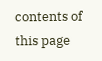contents of this page